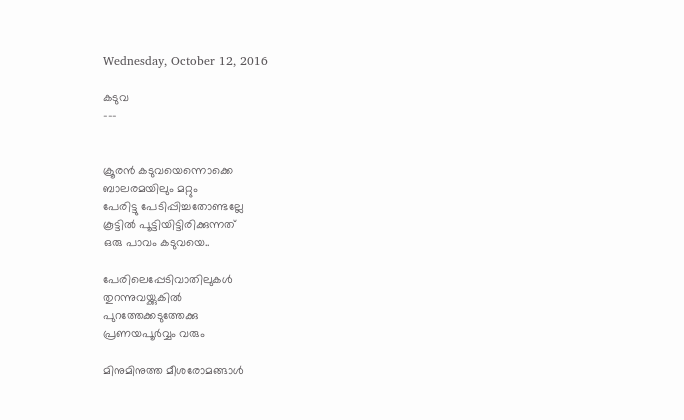Wednesday, October 12, 2016

കടുവ
---


ക്രൂരൻ കടുവയെന്നൊക്കെ
ബാലരമയിലും മറ്റും
പേരിട്ടു പേടിപ്പിച്ചതോണ്ടല്ലേ
കൂട്ടിൽ പൂട്ടിയിട്ടിരിക്കുന്നത്‌
ഒരു പാവം കടുവയെ..

പേരിലെപ്പേടിവാതിലുകൾ
തുറന്നുവയ്ക്കുകിൽ
പുറത്തേക്കടുത്തേക്കു
പ്രണയപൂർവ്വം വരും

മിനുമിനുത്ത മീശരോമങ്ങാൾ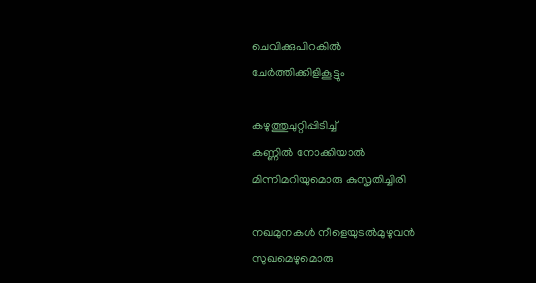ചെവിക്കുപിറകിൽ
ചേർത്തിക്കിളികൂട്ടും

കഴുത്തുചുറ്റിപ്പിടിച്ച്‌
കണ്ണിൽ നോക്കിയാൽ
മിന്നിമറിയുമൊരു കുസൃതിച്ചിരി

നഖമുനകൾ നീളെയുടൽമുഴുവൻ
സുഖമെഴുമൊരു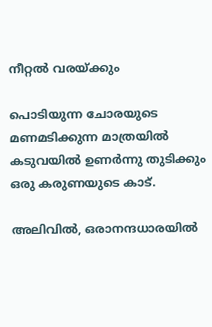നീറ്റൽ വരയ്ക്കും

പൊടിയുന്ന ചോരയുടെ
മണമടിക്കുന്ന മാത്രയിൽ
കടുവയിൽ ഉണർന്നു തുടിക്കും
ഒരു കരുണയുടെ കാട്‌.

അലിവിൽ, ഒരാനന്ദധാരയിൽ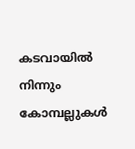കടവായിൽ നിന്നും
കോമ്പല്ലുകൾ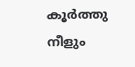കൂർത്തു നീളും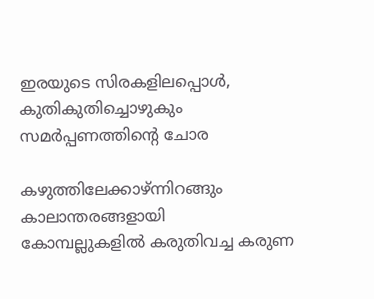ഇരയുടെ സിരകളിലപ്പൊൾ,
കുതികുതിച്ചൊഴുകും
സമർപ്പണത്തിന്റെ ചോര

കഴുത്തിലേക്കാഴ്‌ന്നിറങ്ങും
കാലാന്തരങ്ങളായി
കോമ്പല്ലുകളിൽ കരുതിവച്ച കരുണ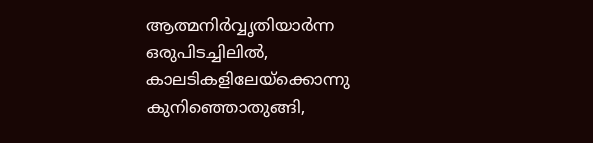ആത്മനിർവ്വൃതിയാർന്ന
ഒരുപിടച്ചിലിൽ,
കാലടികളിലേയ്ക്കൊന്നു
കുനിഞ്ഞൊതുങ്ങി,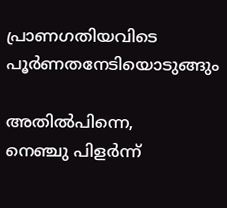പ്രാണഗതിയവിടെ
പൂർണതനേടിയൊടുങ്ങും

അതിൽപിന്നെ,
നെഞ്ചു പിളർന്ന്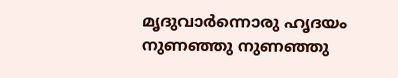മൃദുവാർന്നൊരു ഹൃദയം
നുണഞ്ഞു നുണഞ്ഞു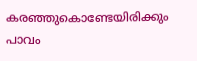കരഞ്ഞുകൊണ്ടേയിരിക്കും
പാവം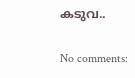കടുവ..

No comments: